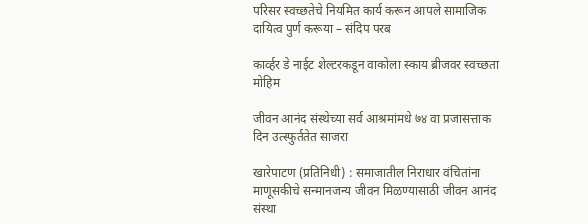परिसर स्वच्छतेचे नियमित कार्य करून आपले सामाजिक दायित्व पुर्ण करूया – संदिप परब

कार्व्हर डे नाईट शेल्टरकडून वाकोला स्काय ब्रीजवर स्वच्छता मोहिम

जीवन आनंद संस्थेच्या सर्व आश्रमांमधे ७४ वा प्रजासत्ताक दिन उत्स्फुर्ततेत साजरा

खारेपाटण (प्रतिनिधी) : समाजातील निराधार वंचितांना माणूसकीचे सन्मानजन्य जीवन मिळण्यासाठी जीवन आनंद संस्था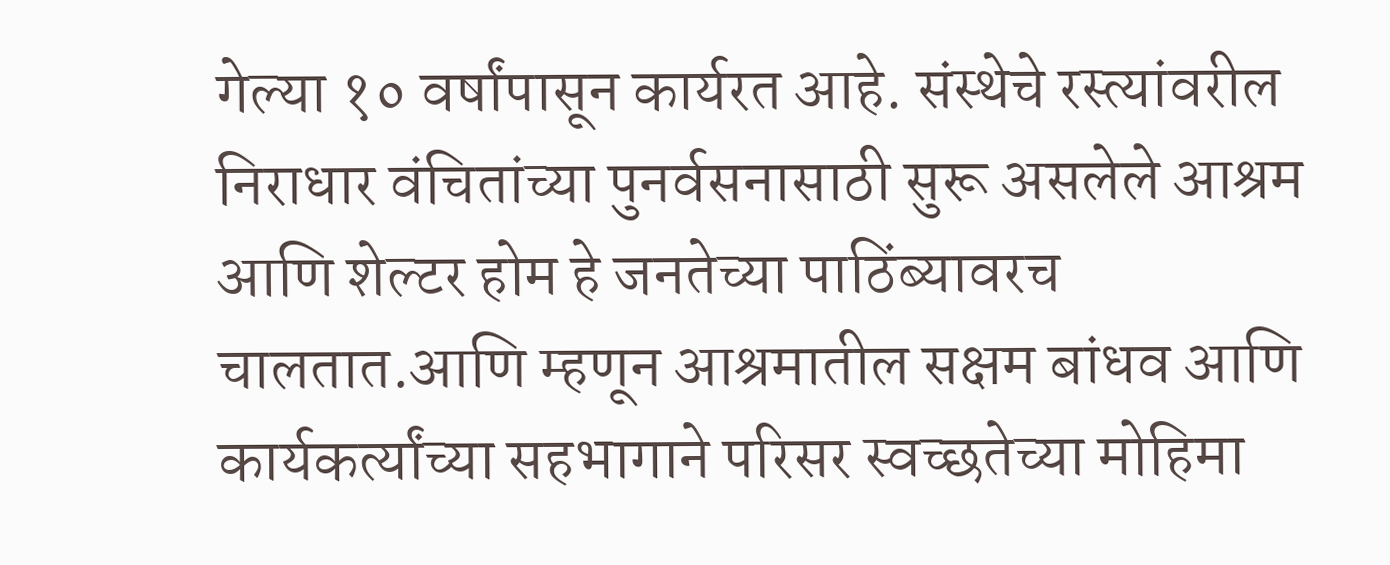गेल्या १० वर्षांपासून कार्यरत आहे. संस्थेचे रस्त्यांवरील निराधार वंचितांच्या पुनर्वसनासाठी सुरू असलेले आश्रम आणि शेल्टर होम हे जनतेच्या पाठिंब्यावरच चालतात.आणि म्हणून आश्रमातील सक्षम बांधव आणि कार्यकर्त्यांच्या सहभागाने परिसर स्वच्छतेच्या मोहिमा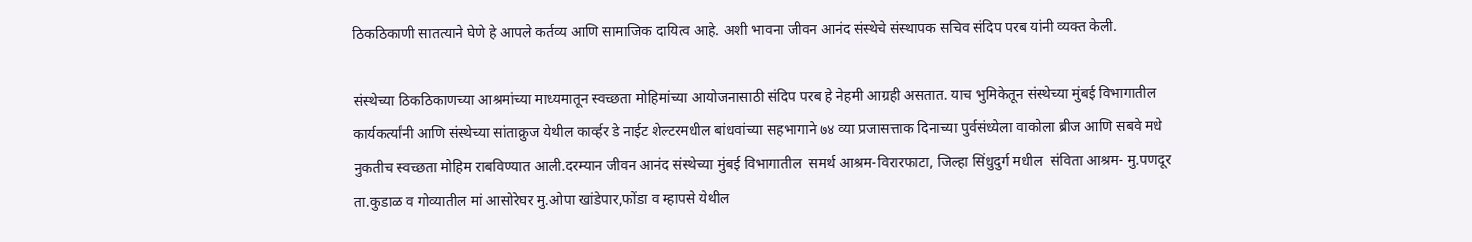ठिकठिकाणी सातत्याने घेणे हे आपले कर्तव्य आणि सामाजिक दायित्व आहे. अशी भावना जीवन आनंद संस्थेचे संस्थापक सचिव संदिप परब यांनी व्यक्त केली.

संस्थेच्या ठिकठिकाणच्या आश्रमांच्या माध्यमातून स्वच्छता मोहिमांच्या आयोजनासाठी संदिप परब हे नेहमी आग्रही असतात. याच भुमिकेतून संस्थेच्या मुंबई विभागातील कार्यकर्त्यांनी आणि संस्थेच्या सांताक्रुज येथील कार्व्हर डे नाईट शेल्टरमधील बांधवांच्या सहभागाने ७४ व्या प्रजासत्ताक दिनाच्या पुर्वसंध्येला वाकोला ब्रीज आणि सबवे मधे नुकतीच स्वच्छता मोहिम राबविण्यात आली.दरम्यान जीवन आनंद संस्थेच्या मुंबई विभागातील  समर्थ आश्रम-विरारफाटा, जिल्हा सिंधुदुर्ग मधील  संविता आश्रम- मु.पणदूर ता.कुडाळ व गोव्यातील मां आसोरेघर मु.ओपा खांडेपार,फोंडा व म्हापसे येथील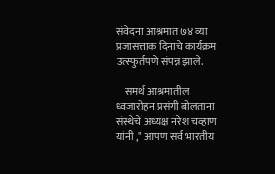संवेदना आश्रमात ७४ व्या प्रजासत्ताक दिनाचे कार्यक्रम उत्स्फुर्तपणे संपन्न झाले.

    समर्थ आश्रमातील ध्वजारोहन प्रसंगी बोलताना संस्थेचे अध्यक्ष नरेश चव्हाण यांनी ," आपण सर्व भारतीय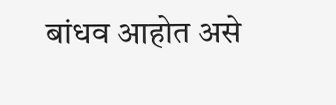बांधव आहोत असे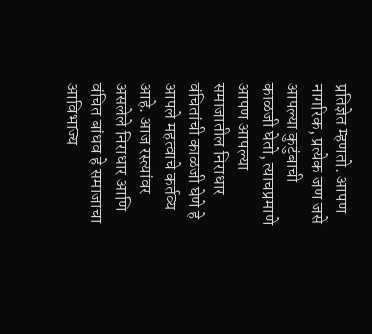प्रतिज्ञेत म्हणतो. आपण नागरिक, प्रत्येक जण जसे आपल्या कुटुंबाची काळजी घेतो, त्याचप्रमाणे आपण आपल्या समाजातील निराधार वंचितांची काळजी घेणे हे आपले महत्वाचे कर्तव्य आहे. आज रस्त्यांवर असलेले निराधार आणि वंचित बांधव हे समाजाचा आविभाज्य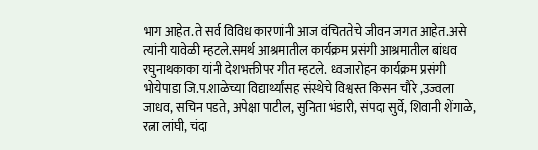भाग आहेत.ते सर्व विविध कारणांनी आज वंचिततेचे जीवन जगत आहेत.असे त्यांनी यावेळी म्हटले.समर्थ आश्रमातील कार्यक्रम प्रसंगी आश्रमातील बांधव रघुनाथकाका यांनी देशभक्तीपर गीत म्हटले.  ध्वजारोहन कार्यक्रम प्रसंगी भोयेपाडा जि.प.शाळेच्या विद्यार्थ्यांसह संस्थेचे विश्वस्त किसन चौरे ,उज्वला जाधव, सचिन पडते, अपेक्षा पाटील, सुनिता भंडारी, संपदा सुर्वे, शिवानी शेंगाळे, रत्ना लांघी, चंदा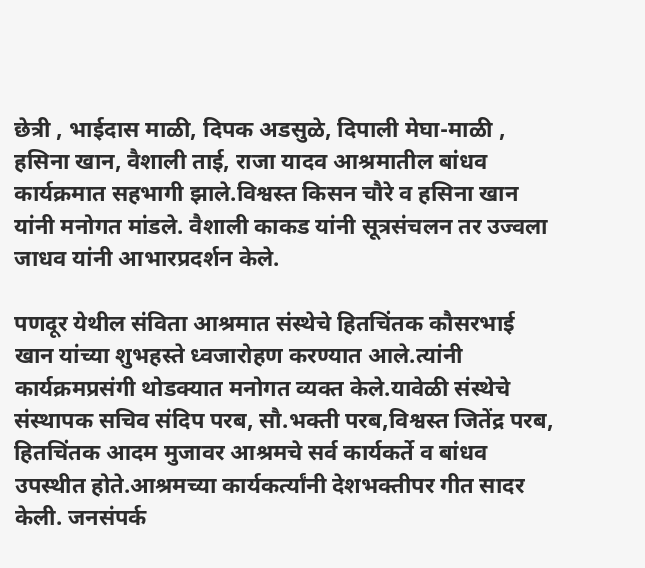छेत्री , भाईदास माळी, दिपक अडसुळे, दिपाली मेघा-माळी , हसिना खान, वैशाली ताई, राजा यादव आश्रमातील बांधव कार्यक्रमात सहभागी झाले.विश्वस्त किसन चौरे व हसिना खान यांनी मनोगत मांडले. वैशाली काकड यांनी सूत्रसंचलन तर उज्वला जाधव यांनी आभारप्रदर्शन केले.

पणदूर येथील संविता आश्रमात संस्थेचे हितचिंतक कौसरभाई खान यांच्या शुभहस्ते ध्वजारोहण करण्यात आले.त्यांनी कार्यक्रमप्रसंगी थोडक्यात मनोगत व्यक्त केले.यावेळी संस्थेचे संस्थापक सचिव संदिप परब, सौ.भक्ती परब,विश्वस्त जितेंद्र परब, हितचिंतक आदम मुजावर आश्रमचे सर्व कार्यकर्ते व बांधव उपस्थीत होते.आश्रमच्या कार्यकर्त्यांनी देशभक्तीपर गीत सादर केली. जनसंपर्क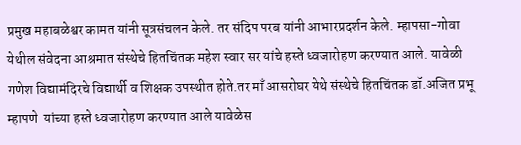प्रमुख महाबळेश्वर कामत यांनी सूत्रसंचलन केले. तर संदिप परब यांनी आभारप्रदर्शन केले. म्हापसा-गोवा येथील संवेदना आश्रमात संस्थेचे हितचिंतक महेश स्वार सर यांचे हस्ते ध्वजारोहण करण्यात आले. यावेळी गणेश विद्यामंदिरचे विद्यार्थी व शिक्षक उपस्थीत होते.तर माँ आसरोघर येथे संस्थेचे हितचिंतक डॉ.अजित प्रभू म्हापणे  यांच्या हस्ते ध्वजारोहण करण्यात आले यावेळेस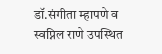डॉ.संगीता म्हापणे व स्वप्निल राणे उपस्थित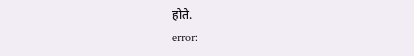होते.
error: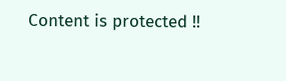Content is protected !!